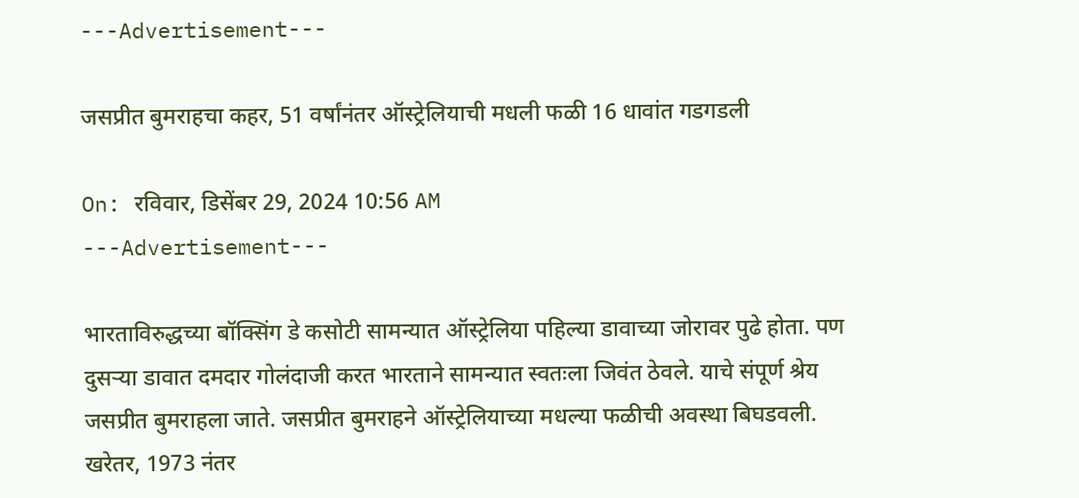---Advertisement---

जसप्रीत बुमराहचा कहर, 51 वर्षांनंतर ऑस्ट्रेलियाची मधली फळी 16 धावांत गडगडली

On: रविवार, डिसेंबर 29, 2024 10:56 AM
---Advertisement---

भारताविरुद्धच्या बॉक्सिंग डे कसोटी सामन्यात ऑस्ट्रेलिया पहिल्या डावाच्या जोरावर पुढे होता. पण दुसऱ्या डावात दमदार गोलंदाजी करत भारताने सामन्यात स्वतःला जिवंत ठेवले. याचे संपूर्ण श्रेय जसप्रीत बुमराहला जाते. जसप्रीत बुमराहने ऑस्ट्रेलियाच्या मधल्या फळीची अवस्था बिघडवली. खरेतर, 1973 नंतर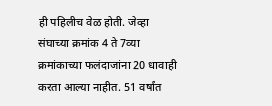ही पहिलीच वेळ होती. जेव्हा संघाच्या क्रमांक 4 ते 7व्या क्रमांकाच्या फलंदाजांना 20 धावाही करता आल्या नाहीत. 51 वर्षांत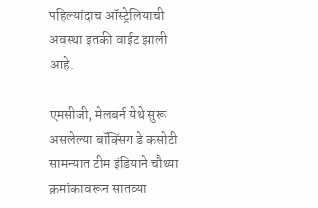पहिल्यांदाच ऑस्ट्रेलियाची अवस्था इतकी वाईट झाली आहे.

एमसीजी, मेलबर्न येथे सुरू असलेल्या बॉक्सिंग डे कसोटी सामन्यात टीम इंडियाने चौथ्या क्रमांकावरून सातव्या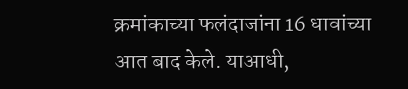क्रमांकाच्या फलंदाजांना 16 धावांच्या आत बाद केले. याआधी,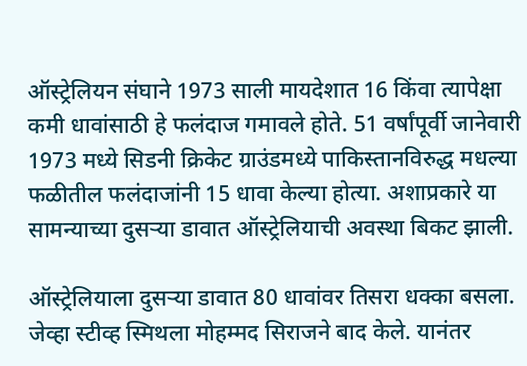ऑस्ट्रेलियन संघाने 1973 साली मायदेशात 16 किंवा त्यापेक्षा कमी धावांसाठी हे फलंदाज गमावले होते. 51 वर्षांपूर्वी जानेवारी 1973 मध्ये सिडनी क्रिकेट ग्राउंडमध्ये पाकिस्तानविरुद्ध मधल्या फळीतील फलंदाजांनी 15 धावा केल्या होत्या. अशाप्रकारे या सामन्याच्या दुसऱ्या डावात ऑस्ट्रेलियाची अवस्था बिकट झाली.

ऑस्ट्रेलियाला दुसऱ्या डावात 80 धावांवर तिसरा धक्का बसला. जेव्हा स्टीव्ह स्मिथला मोहम्मद सिराजने बाद केले. यानंतर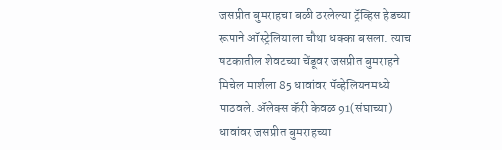जसप्रीत बुमराहचा बळी ठरलेल्या ट्रॅव्हिस हेडच्या रूपाने ऑस्ट्रेलियाला चौथा धक्का बसला. त्याच षटकातील शेवटच्या चेंडूवर जसप्रीत बुमराहने मिचेल मार्शला 85 धावांवर पॅव्हेलियनमध्ये पाठवले. ॲलेक्स कॅरी केवळ 91(संघाच्या) धावांवर जसप्रीत बुमराहच्या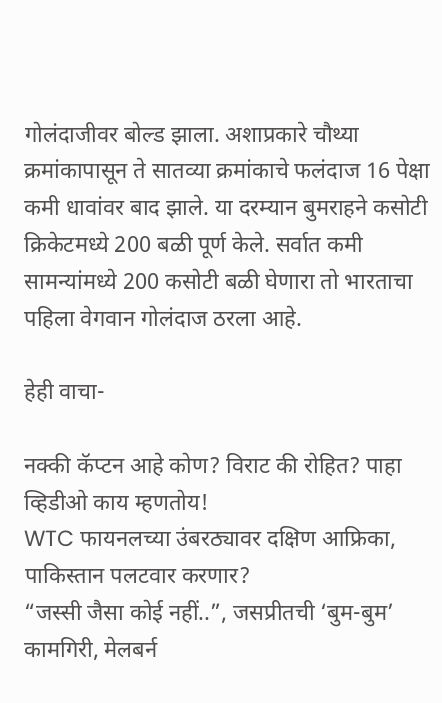गोलंदाजीवर बोल्ड झाला. अशाप्रकारे चौथ्या क्रमांकापासून ते सातव्या क्रमांकाचे फलंदाज 16 पेक्षा कमी धावांवर बाद झाले. या दरम्यान बुमराहने कसोटी क्रिकेटमध्ये 200 बळी पूर्ण केले. सर्वात कमी सामन्यांमध्ये 200 कसोटी बळी घेणारा तो भारताचा पहिला वेगवान गोलंदाज ठरला आहे.

हेही वाचा-

नक्की कॅप्टन आहे कोण? विराट की रोहित? पाहा व्हिडीओ काय म्हणतोय!
WTC फायनलच्या उंबरठ्यावर दक्षिण आफ्रिका, पाकिस्तान पलटवार करणार?
“जस्सी जैसा कोई नहीं..”, जसप्रीतची ‘बुम-बुम’ कामगिरी, मेलबर्न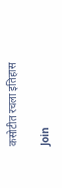कसोटीत रचला इतिहास

Join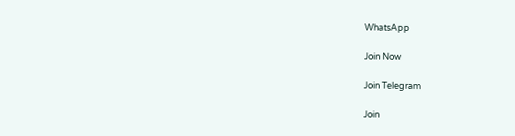WhatsApp

Join Now

Join Telegram

Join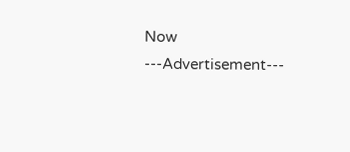Now
---Advertisement---